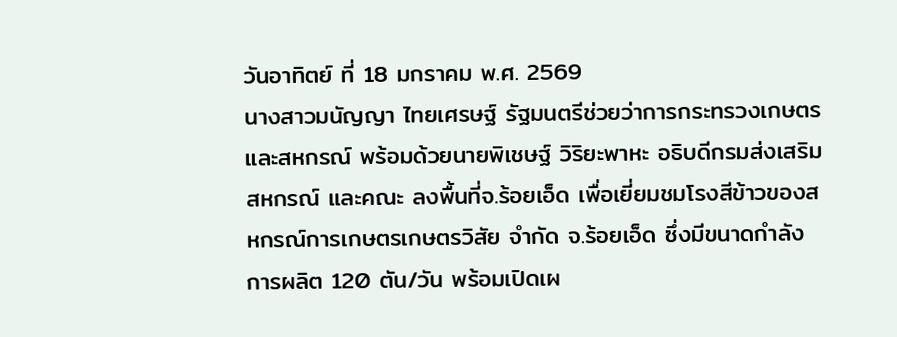วันอาทิตย์ ที่ 18 มกราคม พ.ศ. 2569
นางสาวมนัญญา ไทยเศรษฐ์ รัฐมนตรีช่วยว่าการกระทรวงเกษตรและสหกรณ์ พร้อมด้วยนายพิเชษฐ์ วิริยะพาหะ อธิบดีกรมส่งเสริมสหกรณ์ และคณะ ลงพื้นที่จ.ร้อยเอ็ด เพื่อเยี่ยมชมโรงสีข้าวของสหกรณ์การเกษตรเกษตรวิสัย จำกัด จ.ร้อยเอ็ด ซึ่งมีขนาดกำลังการผลิต 120 ตัน/วัน พร้อมเปิดเผ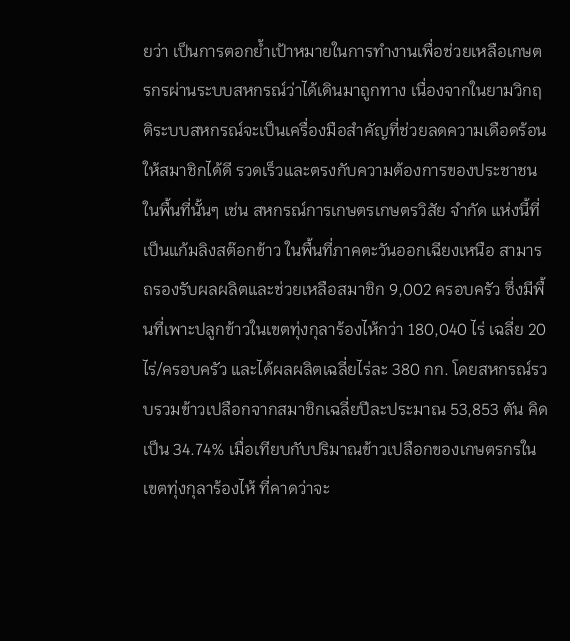ยว่า เป็นการตอกย้ำเป้าหมายในการทำงานเพื่อช่วยเหลือเกษตรกรผ่านระบบสหกรณ์ว่าได้เดินมาถูกทาง เนื่องจากในยามวิกฤติระบบสหกรณ์จะเป็นเครื่องมือสำคัญที่ช่วยลดความเดือดร้อนให้สมาชิกได้ดี รวดเร็วและตรงกับความต้องการของประชาชนในพื้นที่นั้นๆ เช่น สหกรณ์การเกษตรเกษตรวิสัย จำกัด แห่งนี้ที่เป็นแก้มลิงสต๊อกข้าว ในพื้นที่ภาคตะวันออกเฉียงเหนือ สามารถรองรับผลผลิตและช่วยเหลือสมาชิก 9,002 ครอบครัว ซึ่งมีพื้นที่เพาะปลูกข้าวในเขตทุ่งกุลาร้องไห้กว่า 180,040 ไร่ เฉลี่ย 20 ไร่/ครอบครัว และได้ผลผลิตเฉลี่ยไร่ละ 380 กก. โดยสหกรณ์รวบรวมข้าวเปลือกจากสมาชิกเฉลี่ยปีละประมาณ 53,853 ตัน คิดเป็น 34.74% เมื่อเทียบกับปริมาณข้าวเปลือกของเกษตรกรในเขตทุ่งกุลาร้องไห้ ที่คาดว่าจะ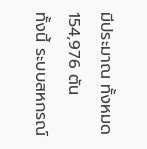มีประมาณ ทั้งหมด 154,976 ตัน
ทั้งนี้ ระบบสหกรณ์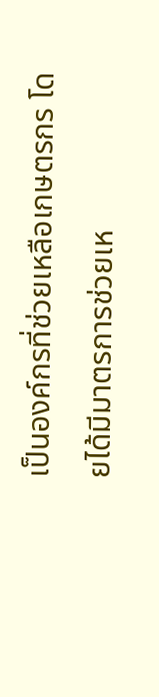เป็นองค์กรที่ช่วยเหลือเกษตรกร โดยได้มีมาตรการช่วยเห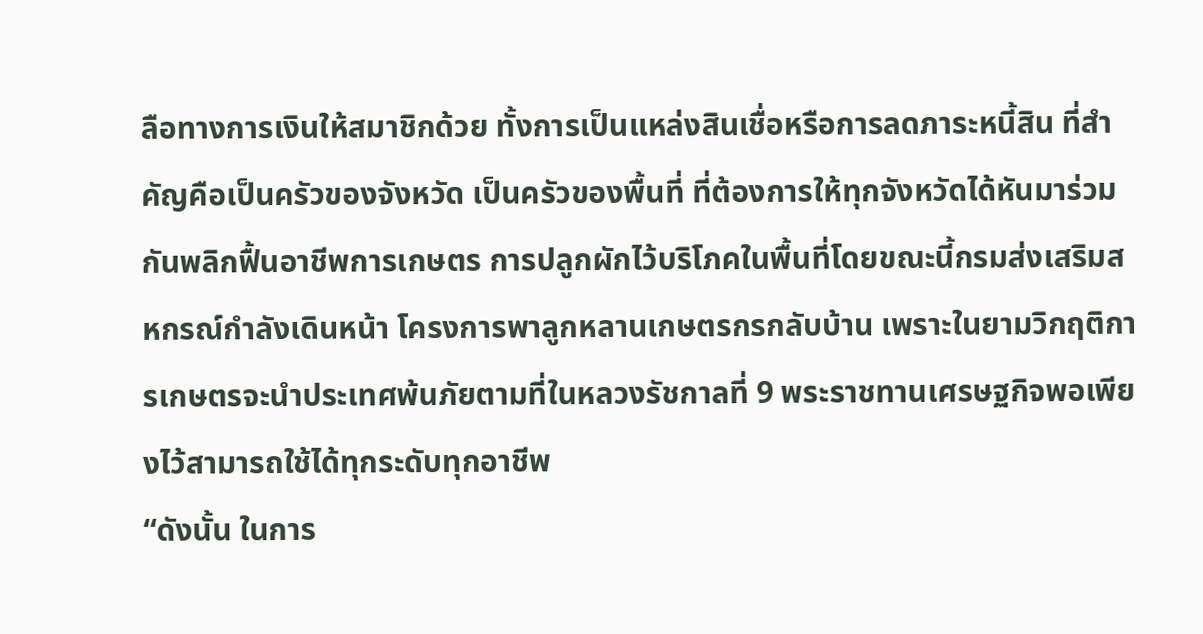ลือทางการเงินให้สมาชิกด้วย ทั้งการเป็นแหล่งสินเชื่อหรือการลดภาระหนี้สิน ที่สำคัญคือเป็นครัวของจังหวัด เป็นครัวของพื้นที่ ที่ต้องการให้ทุกจังหวัดได้หันมาร่วมกันพลิกฟื้นอาชีพการเกษตร การปลูกผักไว้บริโภคในพื้นที่โดยขณะนี้กรมส่งเสริมสหกรณ์กำลังเดินหน้า โครงการพาลูกหลานเกษตรกรกลับบ้าน เพราะในยามวิกฤติการเกษตรจะนำประเทศพ้นภัยตามที่ในหลวงรัชกาลที่ 9 พระราชทานเศรษฐกิจพอเพียงไว้สามารถใช้ได้ทุกระดับทุกอาชีพ
“ดังนั้น ในการ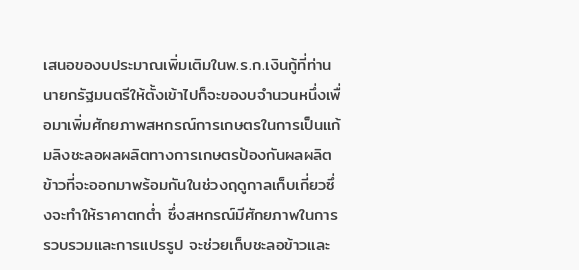เสนอของบประมาณเพิ่มเติมในพ.ร.ก.เงินกู้ที่ท่านนายกรัฐมนตรีให้ตั้งเข้าไปก็จะของบจำนวนหนึ่งเพื่อมาเพิ่มศักยภาพสหกรณ์การเกษตรในการเป็นแก้มลิงชะลอผลผลิตทางการเกษตรป้องกันผลผลิตข้าวที่จะออกมาพร้อมกันในช่วงฤดูกาลเก็บเกี่ยวซึ่งจะทำให้ราคาตกต่ำ ซึ่งสหกรณ์มีศักยภาพในการรวบรวมและการแปรรูป จะช่วยเก็บชะลอข้าวและ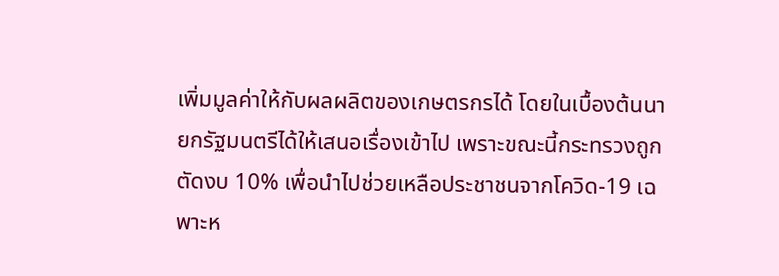เพิ่มมูลค่าให้กับผลผลิตของเกษตรกรได้ โดยในเบื้องต้นนายกรัฐมนตรีได้ให้เสนอเรื่องเข้าไป เพราะขณะนี้กระทรวงถูกตัดงบ 10% เพื่อนำไปช่วยเหลือประชาชนจากโควิด-19 เฉพาะห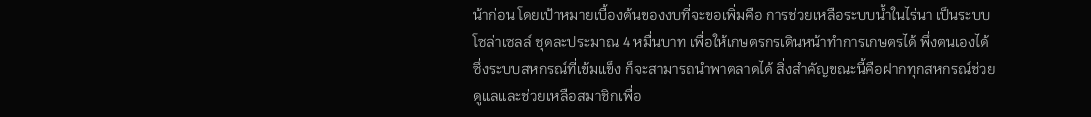น้าก่อน โดยเป้าหมายเบื้องต้นของงบที่จะขอเพิ่มคือ การช่วยเหลือระบบน้ำในไร่นา เป็นระบบโซล่าเซลล์ ชุดละประมาณ 4 หมื่นบาท เพื่อให้เกษตรกรเดินหน้าทำการเกษตรได้ พึ่งตนเองได้ ซึ่งระบบสหกรณ์ที่เข้มแข็ง ก็จะสามารถนำพาตลาดได้ สิ่งสำคัญขณะนี้คือฝากทุกสหกรณ์ช่วยดูแลและช่วยเหลือสมาชิกเพื่อ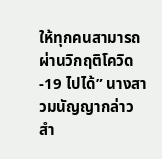ให้ทุกคนสามารถผ่านวิกฤติโควิด-19 ไปได้” นางสาวมนัญญากล่าว
สำ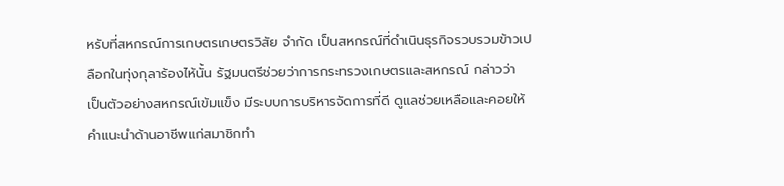หรับที่สหกรณ์การเกษตรเกษตรวิสัย จำกัด เป็นสหกรณ์ที่ดำเนินธุรกิจรวบรวมข้าวเปลือกในทุ่งกุลาร้องไห้นั้น รัฐมนตรีช่วยว่าการกระทรวงเกษตรและสหกรณ์ กล่าวว่า
เป็นตัวอย่างสหกรณ์เข้มแข็ง มีระบบการบริหารจัดการที่ดี ดูแลช่วยเหลือและคอยให้คำแนะนำด้านอาชีพแก่สมาชิกทำ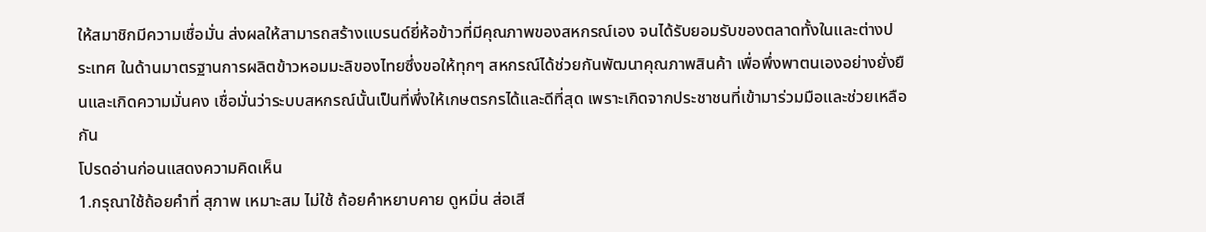ให้สมาชิกมีความเชื่อมั่น ส่งผลให้สามารถสร้างแบรนด์ยี่ห้อข้าวที่มีคุณภาพของสหกรณ์เอง จนได้รับยอมรับของตลาดทั้งในและต่างประเทศ ในด้านมาตรฐานการผลิตข้าวหอมมะลิของไทยซึ่งขอให้ทุกๆ สหกรณ์ได้ช่วยกันพัฒนาคุณภาพสินค้า เพื่อพึ่งพาตนเองอย่างยั่งยืนและเกิดความมั่นคง เชื่อมั่นว่าระบบสหกรณ์นั้นเป็นที่พึ่งให้เกษตรกรได้และดีที่สุด เพราะเกิดจากประชาชนที่เข้ามาร่วมมือและช่วยเหลือกัน
โปรดอ่านก่อนแสดงความคิดเห็น
1.กรุณาใช้ถ้อยคำที่ สุภาพ เหมาะสม ไม่ใช้ ถ้อยคำหยาบคาย ดูหมิ่น ส่อเสี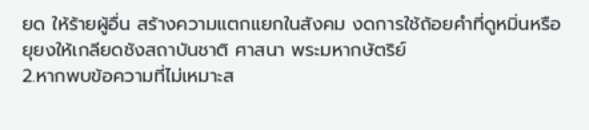ยด ให้ร้ายผู้อื่น สร้างความแตกแยกในสังคม งดการใช้ถ้อยคำที่ดูหมิ่นหรือยุยงให้เกลียดชังสถาบันชาติ ศาสนา พระมหากษัตริย์
2.หากพบข้อความที่ไม่เหมาะส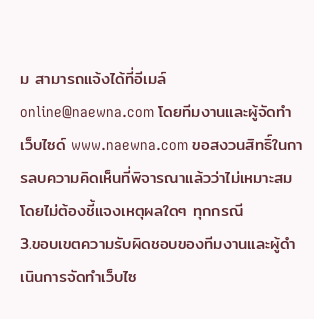ม สามารถแจ้งได้ที่อีเมล์ online@naewna.com โดยทีมงานและผู้จัดทำเว็บไซด์ www.naewna.com ขอสงวนสิทธิ์ในการลบความคิดเห็นที่พิจารณาแล้วว่าไม่เหมาะสม โดยไม่ต้องชี้แจงเหตุผลใดๆ ทุกกรณี
3.ขอบเขตความรับผิดชอบของทีมงานและผู้ดำเนินการจัดทำเว็บไซ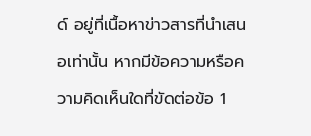ด์ อยู่ที่เนื้อหาข่าวสารที่นำเสนอเท่านั้น หากมีข้อความหรือความคิดเห็นใดที่ขัดต่อข้อ 1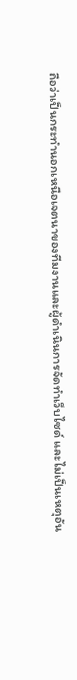ถือว่าเป็นกระทำนอกเหนือเจตนาของทีมงานและผู้ดำเนินการจัดทำเว็บไซด์ และไม่เป็นเหตุอัน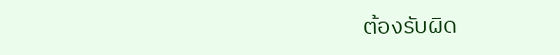ต้องรับผิด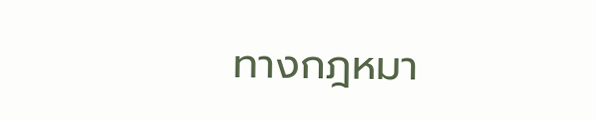ทางกฎหมา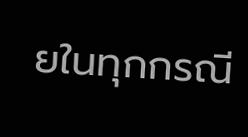ยในทุกกรณี